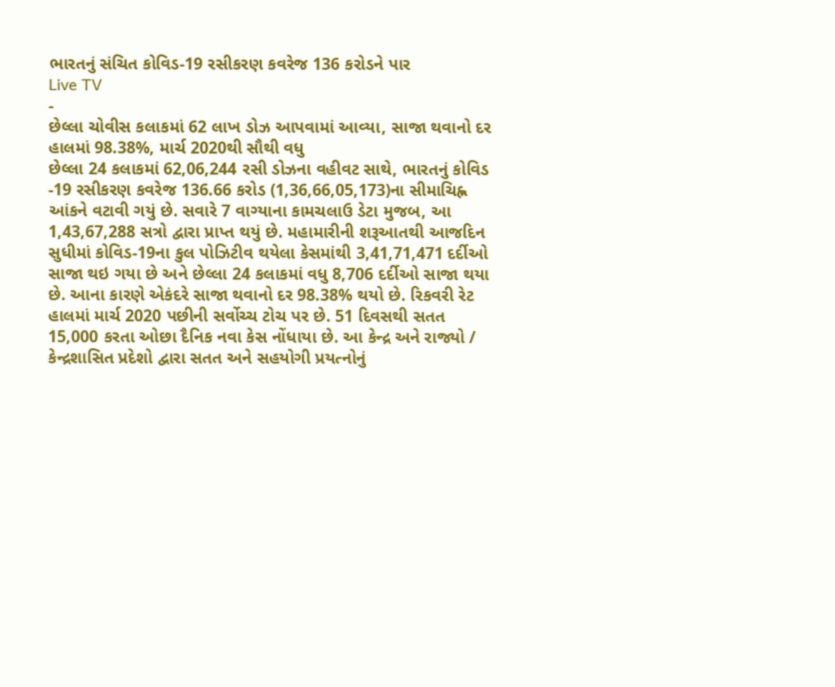ભારતનું સંચિત કોવિડ-19 રસીકરણ કવરેજ 136 કરોડને પાર
Live TV
-
છેલ્લા ચોવીસ કલાકમાં 62 લાખ ડોઝ આપવામાં આવ્યા, સાજા થવાનો દર હાલમાં 98.38%, માર્ચ 2020થી સૌથી વધુ
છેલ્લા 24 કલાકમાં 62,06,244 રસી ડોઝના વહીવટ સાથે, ભારતનું કોવિડ -19 રસીકરણ કવરેજ 136.66 કરોડ (1,36,66,05,173)ના સીમાચિહ્ન આંકને વટાવી ગયું છે. સવારે 7 વાગ્યાના કામચલાઉ ડેટા મુજબ, આ 1,43,67,288 સત્રો દ્વારા પ્રાપ્ત થયું છે. મહામારીની શરૂઆતથી આજદિન સુધીમાં કોવિડ-19ના કુલ પોઝિટીવ થયેલા કેસમાંથી 3,41,71,471 દર્દીઓ સાજા થઇ ગયા છે અને છેલ્લા 24 કલાકમાં વધુ 8,706 દર્દીઓ સાજા થયા છે. આના કારણે એકંદરે સાજા થવાનો દર 98.38% થયો છે. રિકવરી રેટ હાલમાં માર્ચ 2020 પછીની સર્વોચ્ચ ટોચ પર છે. 51 દિવસથી સતત 15,000 કરતા ઓછા દૈનિક નવા કેસ નોંધાયા છે. આ કેન્દ્ર અને રાજ્યો / કેન્દ્રશાસિત પ્રદેશો દ્વારા સતત અને સહયોગી પ્રયત્નોનું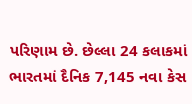પરિણામ છે. છેલ્લા 24 કલાકમાં ભારતમાં દૈનિક 7,145 નવા કેસ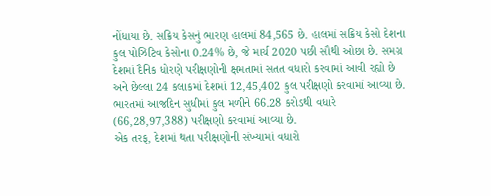નોંધાયા છે. સક્રિય કેસનું ભારણ હાલમાં 84,565 છે. હાલમાં સક્રિય કેસો દેશના કુલ પોઝિટિવ કેસોના 0.24% છે, જે માર્ચ 2020 પછી સૌથી ઓછા છે. સમગ્ર દેશમાં દૈનિક ધોરણે પરીક્ષણોની ક્ષમતામાં સતત વધારો કરવામાં આવી રહ્યો છે અને છેલ્લા 24 કલાકમાં દેશમાં 12,45,402 કુલ પરીક્ષણો કરવામાં આવ્યા છે. ભારતમાં આજદિન સુધીમાં કુલ મળીને 66.28 કરોડથી વધારે (66,28,97,388) પરીક્ષણો કરવામાં આવ્યા છે.
એક તરફ, દેશમાં થતા પરીક્ષણોની સંખ્યામાં વધારો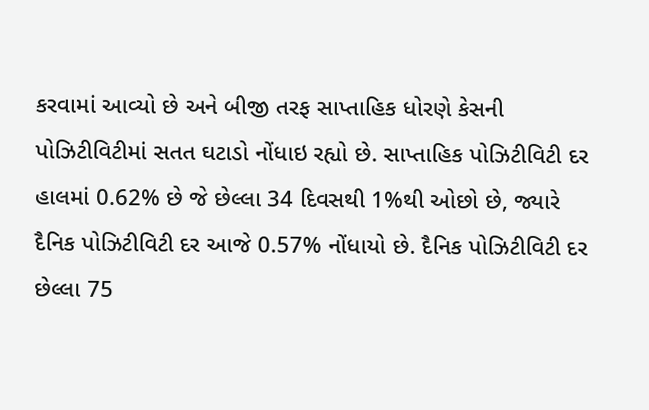કરવામાં આવ્યો છે અને બીજી તરફ સાપ્તાહિક ધોરણે કેસની પોઝિટીવિટીમાં સતત ઘટાડો નોંધાઇ રહ્યો છે. સાપ્તાહિક પોઝિટીવિટી દર હાલમાં 0.62% છે જે છેલ્લા 34 દિવસથી 1%થી ઓછો છે, જ્યારે દૈનિક પોઝિટીવિટી દર આજે 0.57% નોંધાયો છે. દૈનિક પોઝિટીવિટી દર છેલ્લા 75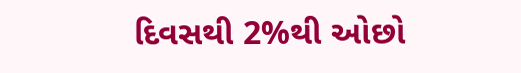દિવસથી 2%થી ઓછો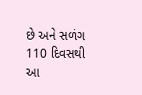છે અને સળંગ 110 દિવસથી આ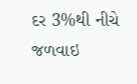દર 3%થી નીચે જળવાઇ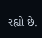રહ્યો છે.